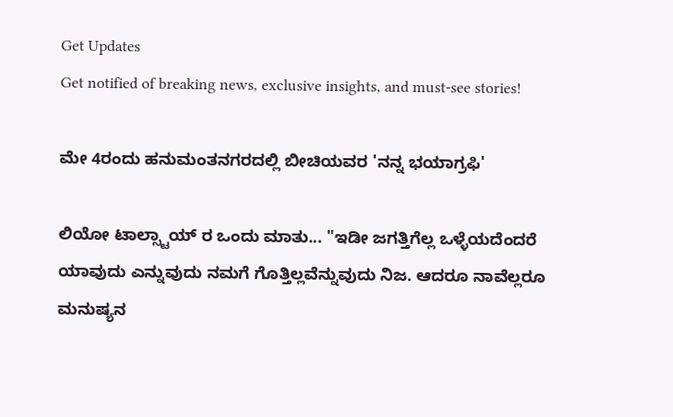Get Updates
Get notified of breaking news, exclusive insights, and must-see stories!

ಮೇ 4ರಂದು ಹನುಮಂತನಗರದಲ್ಲಿ ಬೀಚಿಯವರ 'ನನ್ನ ಭಯಾಗ್ರಫಿ'

ಲಿಯೋ ಟಾಲ್ಸ್ಟಾಯ್ ರ ಒಂದು ಮಾತು... "ಇಡೀ ಜಗತ್ತಿಗೆಲ್ಲ ಒಳ್ಳೆಯದೆಂದರೆ ಯಾವುದು ಎನ್ನುವುದು ನಮಗೆ ಗೊತ್ತಿಲ್ಲವೆನ್ನುವುದು ನಿಜ. ಆದರೂ ನಾವೆಲ್ಲರೂ ಮನುಷ್ಯನ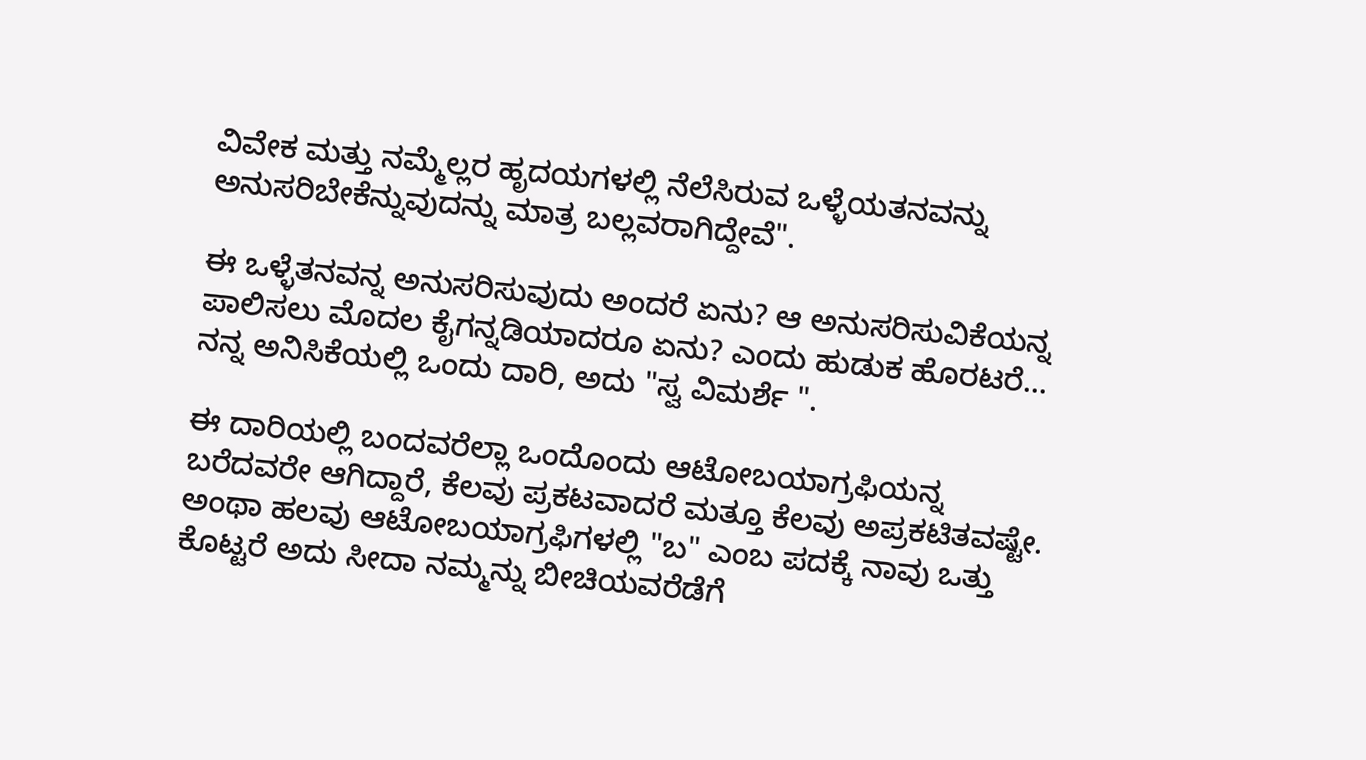ವಿವೇಕ ಮತ್ತು ನಮ್ಮೆಲ್ಲರ ಹೃದಯಗಳಲ್ಲಿ ನೆಲೆಸಿರುವ ಒಳ್ಳೆಯತನವನ್ನು ಅನುಸರಿಬೇಕೆನ್ನುವುದನ್ನು ಮಾತ್ರ ಬಲ್ಲವರಾಗಿದ್ದೇವೆ".

ಈ ಒಳ್ಳೆತನವನ್ನ ಅನುಸರಿಸುವುದು ಅಂದರೆ ಏನು? ಆ ಅನುಸರಿಸುವಿಕೆಯನ್ನ ಪಾಲಿಸಲು ಮೊದಲ ಕೈಗನ್ನಡಿಯಾದರೂ ಏನು? ಎಂದು ಹುಡುಕ ಹೊರಟರೆ... ನನ್ನ ಅನಿಸಿಕೆಯಲ್ಲಿ ಒಂದು ದಾರಿ, ಅದು "ಸ್ವ ವಿಮರ್ಶೆ ".

ಈ ದಾರಿಯಲ್ಲಿ ಬಂದವರೆಲ್ಲಾ ಒಂದೊಂದು ಆಟೋಬಯಾಗ್ರಫಿಯನ್ನ ಬರೆದವರೇ ಆಗಿದ್ದಾರೆ, ಕೆಲವು ಪ್ರಕಟವಾದರೆ ಮತ್ತೂ ಕೆಲವು ಅಪ್ರಕಟಿತವಷ್ಟೇ. ಅಂಥಾ ಹಲವು ಆಟೋಬಯಾಗ್ರಫಿಗಳಲ್ಲಿ "ಬ" ಎಂಬ ಪದಕ್ಕೆ ನಾವು ಒತ್ತು ಕೊಟ್ಟರೆ ಅದು ಸೀದಾ ನಮ್ಮನ್ನು ಬೀಚಿಯವರೆಡೆಗೆ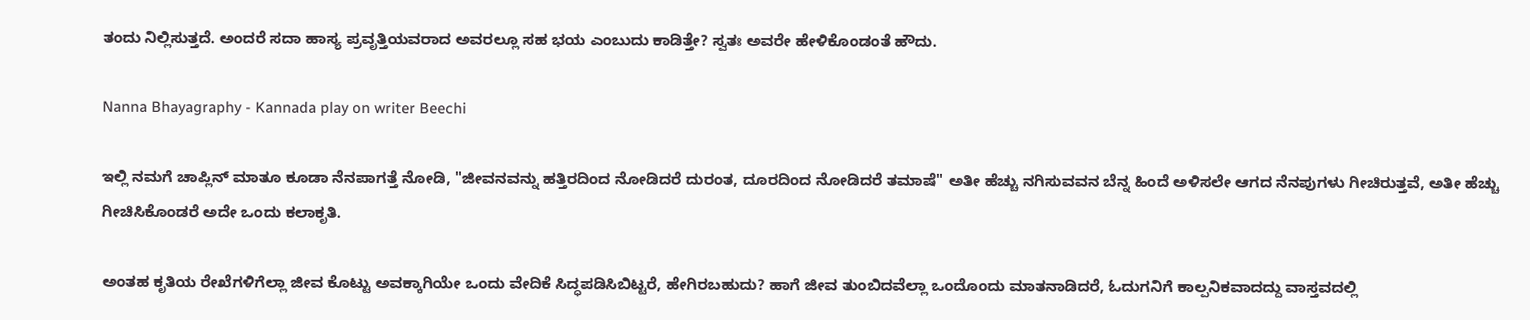ತಂದು ನಿಲ್ಲಿಸುತ್ತದೆ. ಅಂದರೆ ಸದಾ ಹಾಸ್ಯ ಪ್ರವೃತ್ತಿಯವರಾದ ಅವರಲ್ಲೂ ಸಹ ಭಯ ಎಂಬುದು ಕಾಡಿತ್ತೇ? ಸ್ವತಃ ಅವರೇ ಹೇಳಿಕೊಂಡಂತೆ ಹೌದು.

Nanna Bhayagraphy - Kannada play on writer Beechi

ಇಲ್ಲಿ ನಮಗೆ ಚಾಪ್ಲಿನ್ ಮಾತೂ ಕೂಡಾ ನೆನಪಾಗತ್ತೆ ನೋಡಿ, "ಜೀವನವನ್ನು ಹತ್ತಿರದಿಂದ ನೋಡಿದರೆ ದುರಂತ, ದೂರದಿಂದ ನೋಡಿದರೆ ತಮಾಷೆ" ಅತೀ ಹೆಚ್ಚು ನಗಿಸುವವನ ಬೆನ್ನ ಹಿಂದೆ ಅಳಿಸಲೇ ಆಗದ ನೆನಪುಗಳು ಗೀಚಿರುತ್ತವೆ, ಅತೀ ಹೆಚ್ಚು ಗೀಚಿಸಿಕೊಂಡರೆ ಅದೇ ಒಂದು ಕಲಾಕೃತಿ.

ಅಂತಹ ಕೃತಿಯ ರೇಖೆಗಳಿಗೆಲ್ಲಾ ಜೀವ ಕೊಟ್ಟು ಅವಕ್ಕಾಗಿಯೇ ಒಂದು ವೇದಿಕೆ ಸಿದ್ಧಪಡಿಸಿಬಿಟ್ಟರೆ, ಹೇಗಿರಬಹುದು? ಹಾಗೆ ಜೀವ ತುಂಬಿದವೆಲ್ಲಾ ಒಂದೊಂದು ಮಾತನಾಡಿದರೆ, ಓದುಗನಿಗೆ ಕಾಲ್ಪನಿಕವಾದದ್ದು ವಾಸ್ತವದಲ್ಲಿ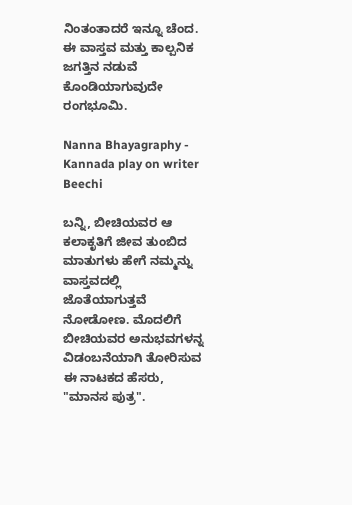ನಿಂತಂತಾದರೆ ಇನ್ನೂ ಚೆಂದ. ಈ ವಾಸ್ತವ ಮತ್ತು ಕಾಲ್ಪನಿಕ ಜಗತ್ತಿನ ನಡುವೆ ಕೊಂಡಿಯಾಗುವುದೇ ರಂಗಭೂಮಿ.

Nanna Bhayagraphy - Kannada play on writer Beechi

ಬನ್ನಿ, ಬೀಚಿಯವರ ಆ ಕಲಾಕೃತಿಗೆ ಜೀವ ತುಂಬಿದ ಮಾತುಗಳು ಹೇಗೆ ನಮ್ಮನ್ನು ವಾಸ್ತವದಲ್ಲಿ ಜೊತೆಯಾಗುತ್ತವೆ ನೋಡೋಣ. ಮೊದಲಿಗೆ ಬೀಚಿಯವರ ಅನುಭವಗಳನ್ನ ವಿಡಂಬನೆಯಾಗಿ ತೋರಿಸುವ ಈ ನಾಟಕದ ಹೆಸರು, "ಮಾನಸ ಪುತ್ರ".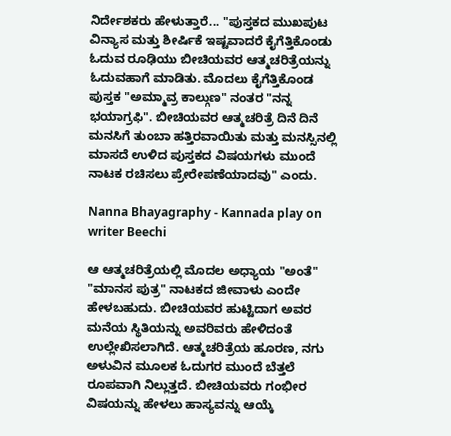ನಿರ್ದೇಶಕರು ಹೇಳುತ್ತಾರೆ... "ಪುಸ್ತಕದ ಮುಖಪುಟ ವಿನ್ಯಾಸ ಮತ್ತು ಶೀರ್ಷಿಕೆ ಇಷ್ಟವಾದರೆ ಕೈಗೆತ್ತಿಕೊಂಡು ಓದುವ ರೂಢಿಯು ಬೀಚಿಯವರ ಆತ್ಮಚರಿತ್ರೆಯನ್ನು ಓದುವಹಾಗೆ ಮಾಡಿತು. ಮೊದಲು ಕೈಗೆತ್ತಿಕೊಂಡ ಪುಸ್ತಕ "ಅಮ್ಮಾವ್ರ ಕಾಲ್ಗುಣ" ನಂತರ "ನನ್ನ ಭಯಾಗ್ರಫಿ". ಬೀಚಿಯವರ ಆತ್ಮಚರಿತ್ರೆ ದಿನೆ ದಿನೆ ಮನಸಿಗೆ ತುಂಬಾ ಹತ್ತಿರವಾಯಿತು ಮತ್ತು ಮನಸ್ಸಿನಲ್ಲಿ ಮಾಸದೆ ಉಳಿದ ಪುಸ್ತಕದ ವಿಷಯಗಳು ಮುಂದೆ ನಾಟಕ ರಚಿಸಲು ಪ್ರೇರೇಪಣೆಯಾದವು" ಎಂದು.

Nanna Bhayagraphy - Kannada play on writer Beechi

ಆ ಆತ್ಮಚರಿತ್ರೆಯಲ್ಲಿ ಮೊದಲ ಅಧ್ಯಾಯ "ಅಂತೆ" "ಮಾನಸ ಪುತ್ರ" ನಾಟಕದ ಜೀವಾಳು ಎಂದೇ ಹೇಳಬಹುದು. ಬೀಚಿಯವರ ಹುಟ್ಟಿದಾಗ ಅವರ ಮನೆಯ ಸ್ಥಿತಿಯನ್ನು ಅವರಿವರು ಹೇಳಿದಂತೆ ಉಲ್ಲೇಖಿಸಲಾಗಿದೆ. ಆತ್ಮಚರಿತ್ರೆಯ ಹೂರಣ, ನಗು ಅಳುವಿನ ಮೂಲಕ ಓದುಗರ ಮುಂದೆ ಬೆತ್ತಲೆ ರೂಪವಾಗಿ ನಿಲ್ಲುತ್ತದೆ. ಬೀಚಿಯವರು ಗಂಭೀರ ವಿಷಯನ್ನು ಹೇಳಲು ಹಾಸ್ಯವನ್ನು ಆಯ್ಕೆ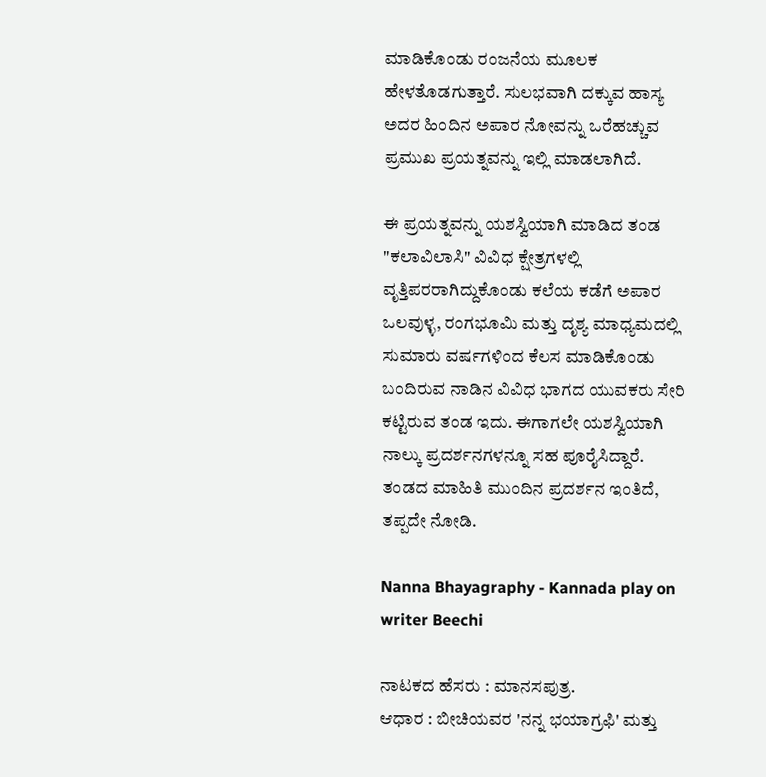ಮಾಡಿಕೊಂಡು ರಂಜನೆಯ ಮೂಲಕ ಹೇಳತೊಡಗುತ್ತಾರೆ. ಸುಲಭವಾಗಿ ದಕ್ಕುವ ಹಾಸ್ಯ ಅದರ ಹಿಂದಿನ ಅಪಾರ ನೋವನ್ನು ಒರೆಹಚ್ಚುವ ಪ್ರಮುಖ ಪ್ರಯತ್ನವನ್ನು ಇಲ್ಲಿ ಮಾಡಲಾಗಿದೆ.

ಈ ಪ್ರಯತ್ನವನ್ನು ಯಶಸ್ವಿಯಾಗಿ ಮಾಡಿದ ತಂಡ "ಕಲಾವಿಲಾಸಿ" ವಿವಿಧ ಕ್ಷೇತ್ರಗಳಲ್ಲಿ ವೃತ್ತಿಪರರಾಗಿದ್ದುಕೊಂಡು ಕಲೆಯ ಕಡೆಗೆ ಅಪಾರ ಒಲವುಳ್ಳ, ರಂಗಭೂಮಿ ಮತ್ತು ದೃಶ್ಯ ಮಾಧ್ಯಮದಲ್ಲಿ ಸುಮಾರು ವರ್ಷಗಳಿಂದ ಕೆಲಸ ಮಾಡಿಕೊಂಡು ಬಂದಿರುವ ನಾಡಿನ ವಿವಿಧ ಭಾಗದ ಯುವಕರು ಸೇರಿ ಕಟ್ಟಿರುವ ತಂಡ ಇದು. ಈಗಾಗಲೇ ಯಶಸ್ವಿಯಾಗಿ ನಾಲ್ಕು ಪ್ರದರ್ಶನಗಳನ್ನೂ ಸಹ ಪೂರೈಸಿದ್ದಾರೆ. ತಂಡದ ಮಾಹಿತಿ ಮುಂದಿನ ಪ್ರದರ್ಶನ ಇಂತಿದೆ, ತಪ್ಪದೇ ನೋಡಿ.

Nanna Bhayagraphy - Kannada play on writer Beechi

ನಾಟಕದ ಹೆಸರು : ಮಾನಸಪುತ್ರ.
ಆಧಾರ : ಬೀಚಿಯವರ 'ನನ್ನ ಭಯಾಗ್ರಫಿ' ಮತ್ತು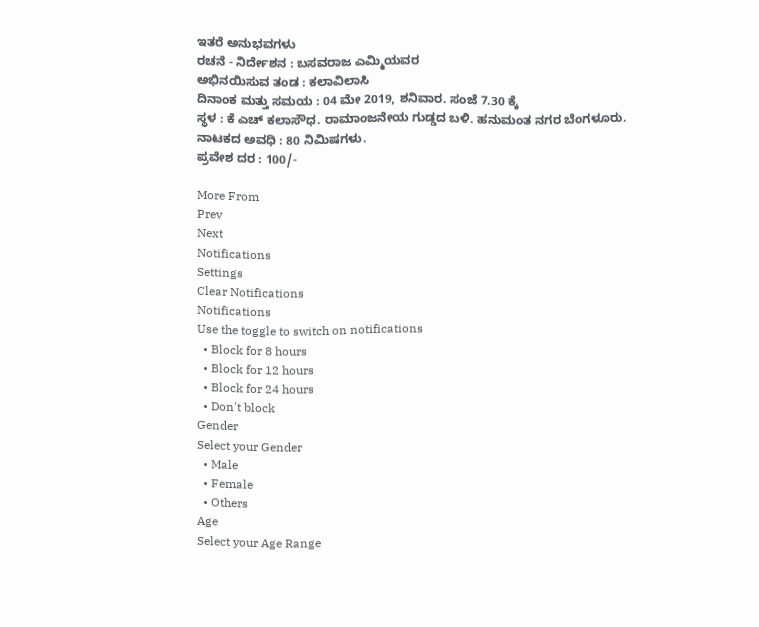ಇತರೆ ಅನುಭವಗಳು
ರಚನೆ - ನಿರ್ದೇಶನ : ಬಸವರಾಜ ಎಮ್ಮಿಯವರ
ಅಭಿನಯಿಸುವ ತಂಡ : ಕಲಾವಿಲಾಸಿ
ದಿನಾಂಕ ಮತ್ತು ಸಮಯ : 04 ಮೇ 2019, ಶನಿವಾರ. ಸಂಜೆ 7.30 ಕ್ಕೆ
ಸ್ಥಳ : ಕೆ ಎಚ್ ಕಲಾಸೌಧ. ರಾಮಾಂಜನೇಯ ಗುಡ್ಡದ ಬಳಿ. ಹನುಮಂತ ನಗರ ಬೆಂಗಳೂರು.
ನಾಟಕದ ಅವಧಿ : 80 ನಿಮಿಷಗಳು.
ಪ್ರವೇಶ ದರ : 100/-

More From
Prev
Next
Notifications
Settings
Clear Notifications
Notifications
Use the toggle to switch on notifications
  • Block for 8 hours
  • Block for 12 hours
  • Block for 24 hours
  • Don't block
Gender
Select your Gender
  • Male
  • Female
  • Others
Age
Select your Age Range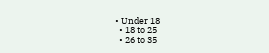• Under 18
  • 18 to 25
  • 26 to 35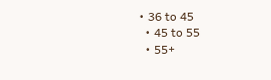• 36 to 45
  • 45 to 55
  • 55+